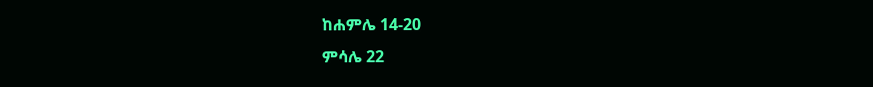ከሐምሌ 14-20
ምሳሌ 22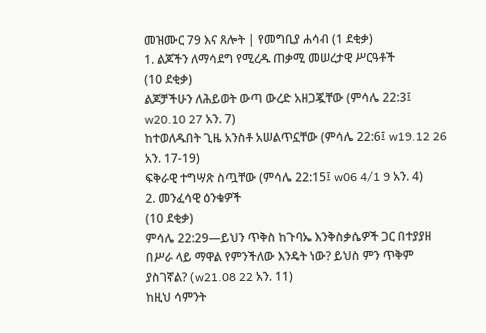መዝሙር 79 እና ጸሎት | የመግቢያ ሐሳብ (1 ደቂቃ)
1. ልጆችን ለማሳደግ የሚረዱ ጠቃሚ መሠረታዊ ሥርዓቶች
(10 ደቂቃ)
ልጆቻችሁን ለሕይወት ውጣ ውረድ አዘጋጇቸው (ምሳሌ 22:3፤ w20.10 27 አን. 7)
ከተወለዱበት ጊዜ አንስቶ አሠልጥኗቸው (ምሳሌ 22:6፤ w19.12 26 አን. 17-19)
ፍቅራዊ ተግሣጽ ስጧቸው (ምሳሌ 22:15፤ w06 4/1 9 አን. 4)
2. መንፈሳዊ ዕንቁዎች
(10 ደቂቃ)
ምሳሌ 22:29—ይህን ጥቅስ ከጉባኤ እንቅስቃሴዎች ጋር በተያያዘ በሥራ ላይ ማዋል የምንችለው እንዴት ነው? ይህስ ምን ጥቅም ያስገኛል? (w21.08 22 አን. 11)
ከዚህ ሳምንት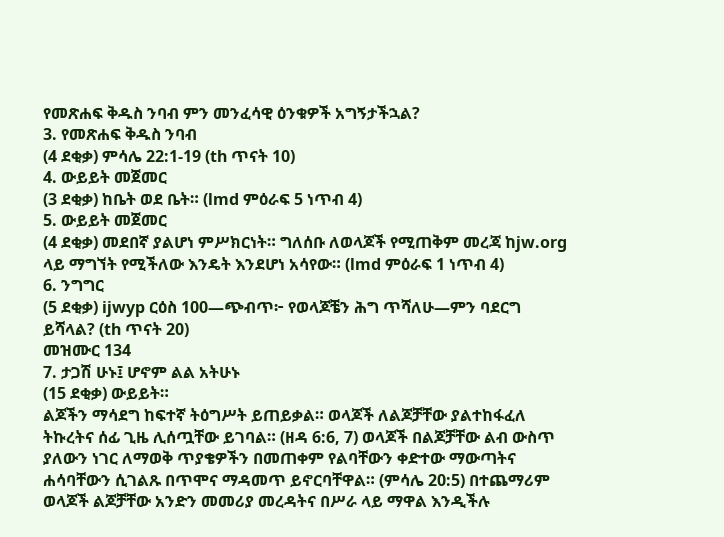የመጽሐፍ ቅዱስ ንባብ ምን መንፈሳዊ ዕንቁዎች አግኝታችኋል?
3. የመጽሐፍ ቅዱስ ንባብ
(4 ደቂቃ) ምሳሌ 22:1-19 (th ጥናት 10)
4. ውይይት መጀመር
(3 ደቂቃ) ከቤት ወደ ቤት። (lmd ምዕራፍ 5 ነጥብ 4)
5. ውይይት መጀመር
(4 ደቂቃ) መደበኛ ያልሆነ ምሥክርነት። ግለሰቡ ለወላጆች የሚጠቅም መረጃ ከjw.org ላይ ማግኘት የሚችለው እንዴት እንደሆነ አሳየው። (lmd ምዕራፍ 1 ነጥብ 4)
6. ንግግር
(5 ደቂቃ) ijwyp ርዕስ 100—ጭብጥ፦ የወላጆቼን ሕግ ጥሻለሁ—ምን ባደርግ ይሻላል? (th ጥናት 20)
መዝሙር 134
7. ታጋሽ ሁኑ፤ ሆኖም ልል አትሁኑ
(15 ደቂቃ) ውይይት።
ልጆችን ማሳደግ ከፍተኛ ትዕግሥት ይጠይቃል። ወላጆች ለልጆቻቸው ያልተከፋፈለ ትኩረትና ሰፊ ጊዜ ሊሰጧቸው ይገባል። (ዘዳ 6:6, 7) ወላጆች በልጆቻቸው ልብ ውስጥ ያለውን ነገር ለማወቅ ጥያቄዎችን በመጠቀም የልባቸውን ቀድተው ማውጣትና ሐሳባቸውን ሲገልጹ በጥሞና ማዳመጥ ይኖርባቸዋል። (ምሳሌ 20:5) በተጨማሪም ወላጆች ልጆቻቸው አንድን መመሪያ መረዳትና በሥራ ላይ ማዋል እንዲችሉ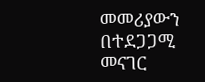መመሪያውን በተደጋጋሚ መናገር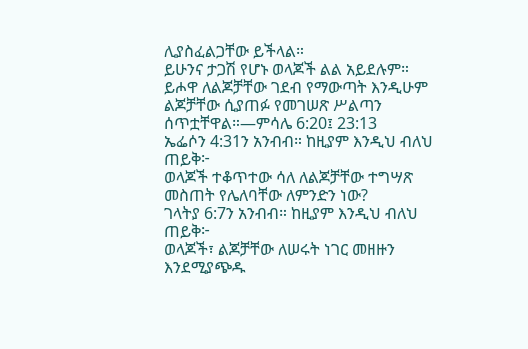ሊያስፈልጋቸው ይችላል።
ይሁንና ታጋሽ የሆኑ ወላጆች ልል አይደሉም። ይሖዋ ለልጆቻቸው ገደብ የማውጣት እንዲሁም ልጆቻቸው ሲያጠፉ የመገሠጽ ሥልጣን ሰጥቷቸዋል።—ምሳሌ 6:20፤ 23:13
ኤፌሶን 4:31ን አንብብ። ከዚያም እንዲህ ብለህ ጠይቅ፦
ወላጆች ተቆጥተው ሳለ ለልጆቻቸው ተግሣጽ መስጠት የሌለባቸው ለምንድን ነው?
ገላትያ 6:7ን አንብብ። ከዚያም እንዲህ ብለህ ጠይቅ፦
ወላጆች፣ ልጆቻቸው ለሠሩት ነገር መዘዙን እንደሚያጭዱ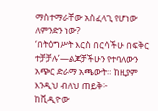ማስተማራቸው አስፈላጊ የሆነው ለምንድን ነው?
‘በትዕግሥት እርስ በርሳችሁ በፍቅር ተቻቻሉ’—ልጆቻችሁን የተባለውን አጭር ድራማ አጫውት። ከዚያም እንዲህ ብለህ ጠይቅ፦
ከቪዲዮው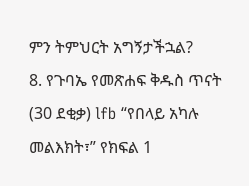ምን ትምህርት አግኝታችኋል?
8. የጉባኤ የመጽሐፍ ቅዱስ ጥናት
(30 ደቂቃ) lfb “የበላይ አካሉ መልእክት፣” የክፍል 1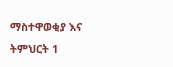ማስተዋወቂያ እና ትምህርት 1